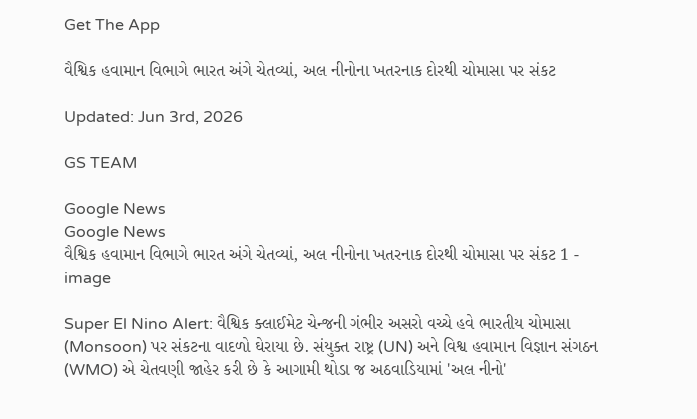Get The App

વૈશ્વિક હવામાન વિભાગે ભારત અંગે ચેતવ્યાં, અલ નીનોના ખતરનાક દોરથી ચોમાસા પર સંકટ

Updated: Jun 3rd, 2026

GS TEAM

Google News
Google News
વૈશ્વિક હવામાન વિભાગે ભારત અંગે ચેતવ્યાં, અલ નીનોના ખતરનાક દોરથી ચોમાસા પર સંકટ 1 - image

Super El Nino Alert: વૈશ્વિક ક્લાઈમેટ ચેન્જની ગંભીર અસરો વચ્ચે હવે ભારતીય ચોમાસા (Monsoon) પર સંકટના વાદળો ઘેરાયા છે. સંયુક્ત રાષ્ટ્ર (UN) અને વિશ્વ હવામાન વિજ્ઞાન સંગઠન (WMO) એ ચેતવણી જાહેર કરી છે કે આગામી થોડા જ અઠવાડિયામાં 'અલ નીનો'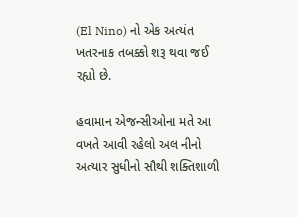(El Nino) નો એક અત્યંત ખતરનાક તબક્કો શરૂ થવા જઈ રહ્યો છે.

હવામાન એજન્સીઓના મતે આ વખતે આવી રહેલો અલ નીનો અત્યાર સુધીનો સૌથી શક્તિશાળી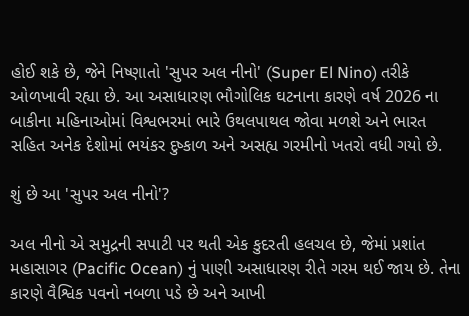હોઈ શકે છે, જેને નિષ્ણાતો 'સુપર અલ નીનો' (Super El Nino) તરીકે ઓળખાવી રહ્યા છે. આ અસાધારણ ભૌગોલિક ઘટનાના કારણે વર્ષ 2026 ના બાકીના મહિનાઓમાં વિશ્વભરમાં ભારે ઉથલપાથલ જોવા મળશે અને ભારત સહિત અનેક દેશોમાં ભયંકર દુષ્કાળ અને અસહ્ય ગરમીનો ખતરો વધી ગયો છે.

શું છે આ 'સુપર અલ નીનો'?

અલ નીનો એ સમુદ્રની સપાટી પર થતી એક કુદરતી હલચલ છે, જેમાં પ્રશાંત મહાસાગર (Pacific Ocean) નું પાણી અસાધારણ રીતે ગરમ થઈ જાય છે. તેના કારણે વૈશ્વિક પવનો નબળા પડે છે અને આખી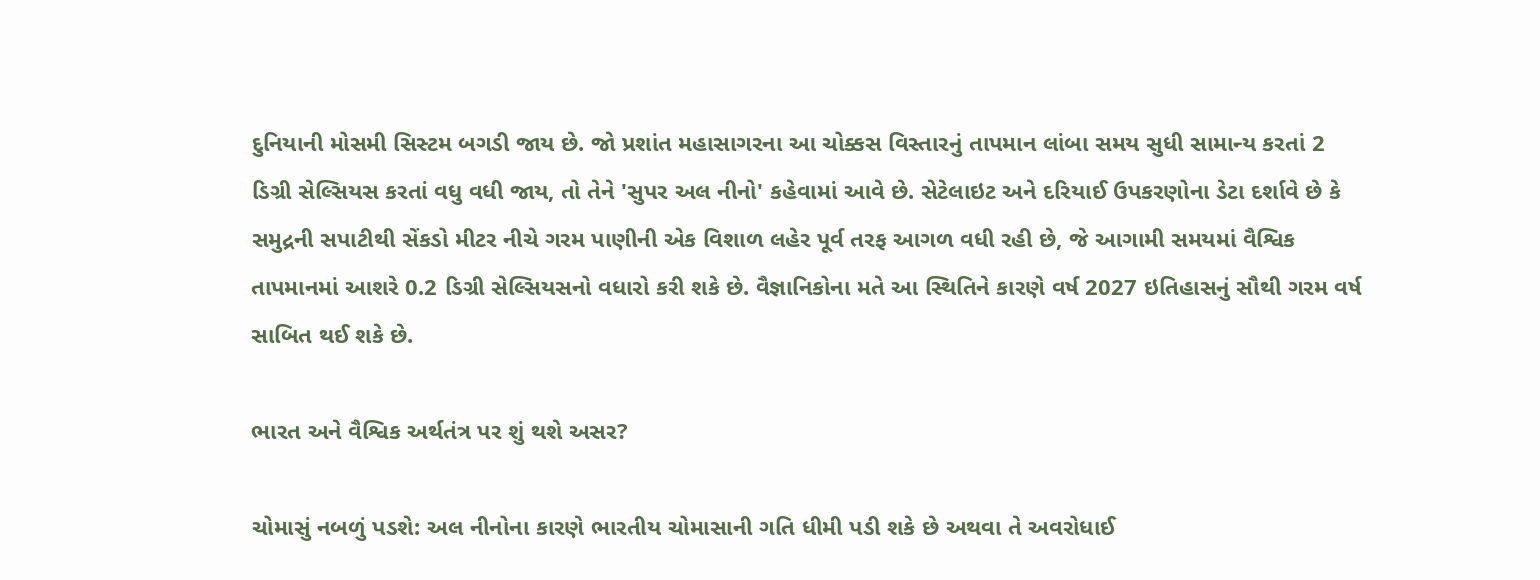દુનિયાની મોસમી સિસ્ટમ બગડી જાય છે. જો પ્રશાંત મહાસાગરના આ ચોક્કસ વિસ્તારનું તાપમાન લાંબા સમય સુધી સામાન્ય કરતાં 2 ડિગ્રી સેલ્સિયસ કરતાં વધુ વધી જાય, તો તેને 'સુપર અલ નીનો' કહેવામાં આવે છે. સેટેલાઇટ અને દરિયાઈ ઉપકરણોના ડેટા દર્શાવે છે કે સમુદ્રની સપાટીથી સેંકડો મીટર નીચે ગરમ પાણીની એક વિશાળ લહેર પૂર્વ તરફ આગળ વધી રહી છે, જે આગામી સમયમાં વૈશ્વિક તાપમાનમાં આશરે 0.2 ડિગ્રી સેલ્સિયસનો વધારો કરી શકે છે. વૈજ્ઞાનિકોના મતે આ સ્થિતિને કારણે વર્ષ 2027 ઇતિહાસનું સૌથી ગરમ વર્ષ સાબિત થઈ શકે છે.

ભારત અને વૈશ્વિક અર્થતંત્ર પર શું થશે અસર?

ચોમાસું નબળું પડશે: અલ નીનોના કારણે ભારતીય ચોમાસાની ગતિ ધીમી પડી શકે છે અથવા તે અવરોધાઈ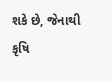શકે છે, જેનાથી કૃષિ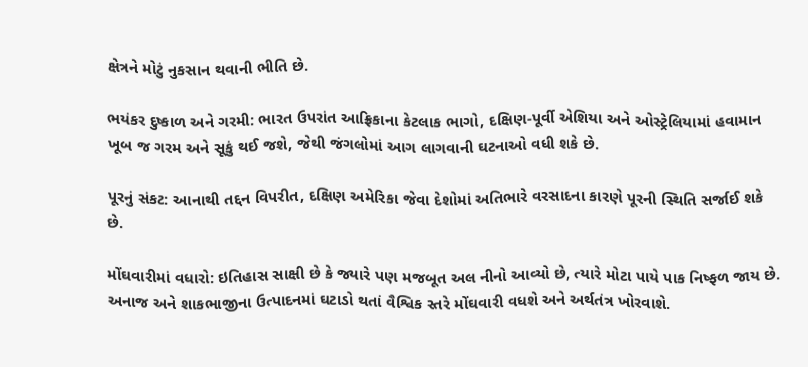ક્ષેત્રને મોટું નુકસાન થવાની ભીતિ છે.

ભયંકર દુષ્કાળ અને ગરમી: ભારત ઉપરાંત આફ્રિકાના કેટલાક ભાગો, દક્ષિણ-પૂર્વી એશિયા અને ઓસ્ટ્રેલિયામાં હવામાન ખૂબ જ ગરમ અને સૂકું થઈ જશે, જેથી જંગલોમાં આગ લાગવાની ઘટનાઓ વધી શકે છે.

પૂરનું સંકટ: આનાથી તદ્દન વિપરીત, દક્ષિણ અમેરિકા જેવા દેશોમાં અતિભારે વરસાદના કારણે પૂરની સ્થિતિ સર્જાઈ શકે છે.

મોંઘવારીમાં વધારો: ઇતિહાસ સાક્ષી છે કે જ્યારે પણ મજબૂત અલ નીનો આવ્યો છે, ત્યારે મોટા પાયે પાક નિષ્ફળ જાય છે. અનાજ અને શાકભાજીના ઉત્પાદનમાં ઘટાડો થતાં વૈશ્વિક સ્તરે મોંઘવારી વધશે અને અર્થતંત્ર ખોરવાશે.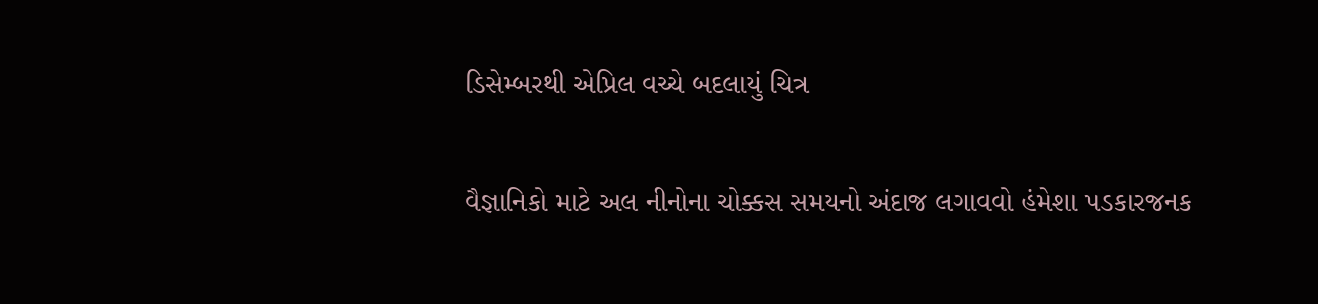ડિસેમ્બરથી એપ્રિલ વચ્ચે બદલાયું ચિત્ર

વૈજ્ઞાનિકો માટે અલ નીનોના ચોક્કસ સમયનો અંદાજ લગાવવો હંમેશા પડકારજનક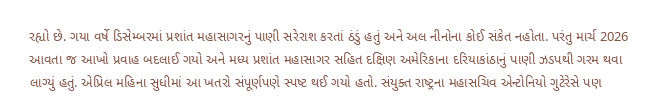રહ્યો છે. ગયા વર્ષે ડિસેમ્બરમાં પ્રશાંત મહાસાગરનું પાણી સરેરાશ કરતાં ઠંડું હતું અને અલ નીનોના કોઈ સંકેત નહોતા. પરંતુ માર્ચ 2026 આવતા જ આખો પ્રવાહ બદલાઈ ગયો અને મધ્ય પ્રશાંત મહાસાગર સહિત દક્ષિણ અમેરિકાના દરિયાકાંઠાનું પાણી ઝડપથી ગરમ થવા લાગ્યું હતું. એપ્રિલ મહિના સુધીમાં આ ખતરો સંપૂર્ણપણે સ્પષ્ટ થઈ ગયો હતો. સંયુક્ત રાષ્ટ્રના મહાસચિવ એન્ટોનિયો ગુટેરેસે પણ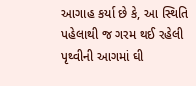આગાહ કર્યા છે કે, આ સ્થિતિ પહેલાથી જ ગરમ થઈ રહેલી પૃથ્વીની આગમાં ઘી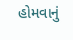હોમવાનું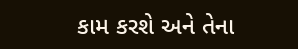કામ કરશે અને તેના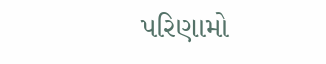પરિણામો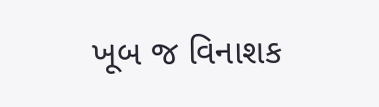ખૂબ જ વિનાશક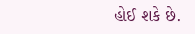હોઈ શકે છે.